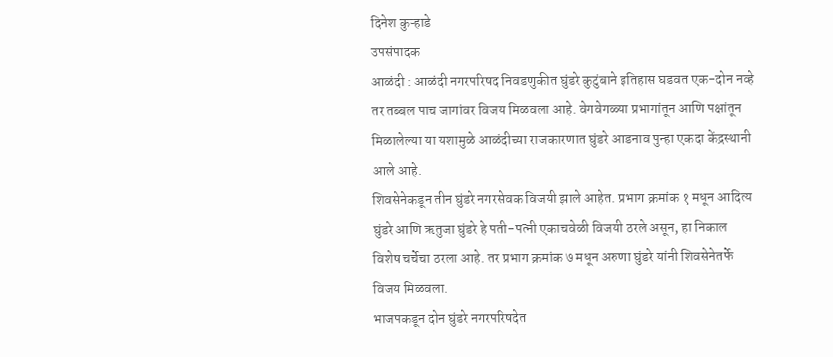दिनेश कुऱ्हाडे
उपसंपादक
आळंदी : आळंदी नगरपरिषद निवडणुकीत घुंडरे कुटुंबाने इतिहास घडवत एक-दोन नव्हे तर तब्बल पाच जागांवर विजय मिळवला आहे. वेगवेगळ्या प्रभागांतून आणि पक्षांतून मिळालेल्या या यशामुळे आळंदीच्या राजकारणात घुंडरे आडनाव पुन्हा एकदा केंद्रस्थानी आले आहे.
शिवसेनेकडून तीन घुंडरे नगरसेवक विजयी झाले आहेत. प्रभाग क्रमांक १ मधून आदित्य घुंडरे आणि ऋतुजा घुंडरे हे पती-पत्नी एकाचवेळी विजयी ठरले असून, हा निकाल विशेष चर्चेचा ठरला आहे. तर प्रभाग क्रमांक ७ मधून अरुणा घुंडरे यांनी शिवसेनेतर्फे विजय मिळवला.
भाजपकडून दोन घुंडरे नगरपरिषदेत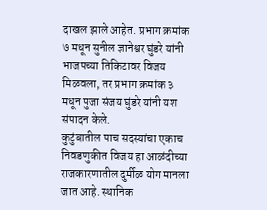दाखल झाले आहेत. प्रभाग क्रमांक ७ मधून सुनील ज्ञानेश्वर घुंडरे यांनी भाजपच्या तिकिटावर विजय मिळवला, तर प्रभाग क्रमांक ३ मधून पुजा संजय घुंडरे यांनी यश संपादन केले.
कुटुंबातील पाच सदस्यांचा एकाच निवडणुकीत विजय हा आळंदीच्या राजकारणातील दुर्मीळ योग मानला जात आहे. स्थानिक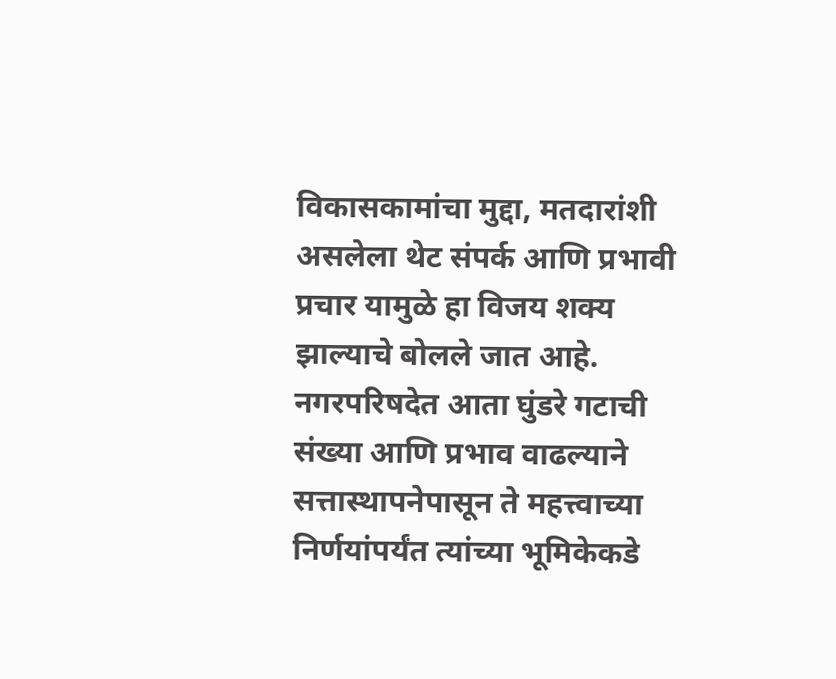विकासकामांचा मुद्दा, मतदारांशी असलेला थेट संपर्क आणि प्रभावी प्रचार यामुळे हा विजय शक्य झाल्याचे बोलले जात आहे.
नगरपरिषदेत आता घुंडरे गटाची संख्या आणि प्रभाव वाढल्याने सत्तास्थापनेपासून ते महत्त्वाच्या निर्णयांपर्यंत त्यांच्या भूमिकेकडे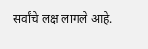सर्वांचे लक्ष लागले आहे.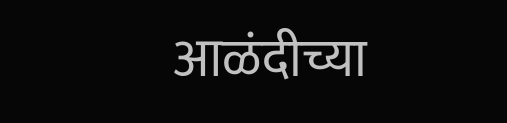आळंदीच्या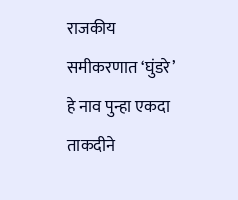राजकीय समीकरणात ‘घुंडरे’ हे नाव पुन्हा एकदा ताकदीने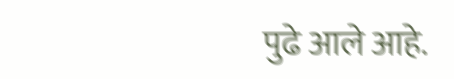पुढे आले आहे.